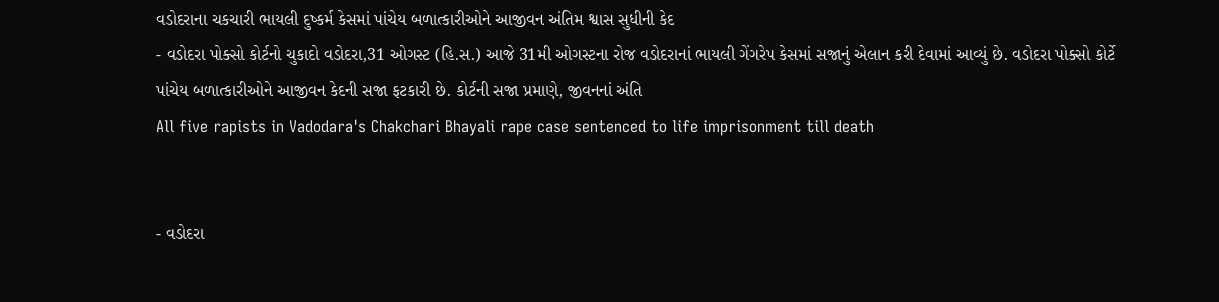વડોદરાના ચકચારી ભાયલી દુષ્કર્મ કેસમાં પાંચેય બળાત્કારીઓને આજીવન અંતિમ શ્વાસ સુધીની કેદ
- વડોદરા પોક્સો કોર્ટનો ચુકાદો વડોદરા,31 ઓગસ્ટ (હિ.સ.) આજે 31મી ઓગસ્ટના રોજ વડોદરાનાં ભાયલી ગેંગરેપ કેસમાં સજાનું એલાન કરી દેવામાં આવ્યું છે. વડોદરા પોક્સો કોર્ટે પાંચેય બળાત્કારીઓને આજીવન કેદની સજા ફટકારી છે. કોર્ટની સજા પ્રમાણે, જીવનનાં અંતિ
All five rapists in Vadodara's Chakchari Bhayali rape case sentenced to life imprisonment till death


- વડોદરા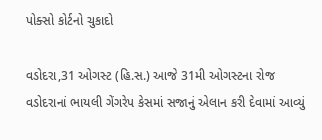પોક્સો કોર્ટનો ચુકાદો

વડોદરા,31 ઓગસ્ટ (હિ.સ.) આજે 31મી ઓગસ્ટના રોજ વડોદરાનાં ભાયલી ગેંગરેપ કેસમાં સજાનું એલાન કરી દેવામાં આવ્યું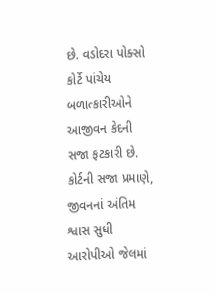છે. વડોદરા પોક્સો કોર્ટે પાંચેય બળાત્કારીઓને આજીવન કેદની સજા ફટકારી છે. કોર્ટની સજા પ્રમાણે, જીવનનાં અંતિમ શ્વાસ સુધી આરોપીઓ જેલમાં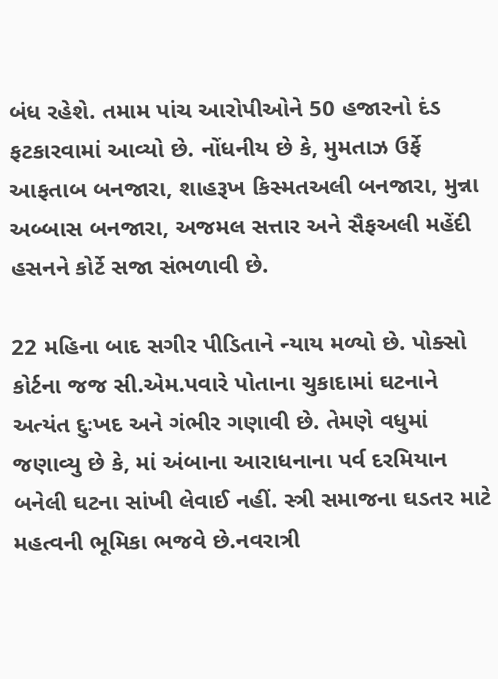બંધ રહેશે. તમામ પાંચ આરોપીઓને 50 હજારનો દંડ ફટકારવામાં આવ્યો છે. નોંધનીય છે કે, મુમતાઝ ઉર્ફે આફતાબ બનજારા, શાહરૂખ કિસ્મતઅલી બનજારા, મુન્ના અબ્બાસ બનજારા, અજમલ સત્તાર અને સૈફઅલી મહેંદી હસનને કોર્ટે સજા સંભળાવી છે.

22 મહિના બાદ સગીર પીડિતાને ન્યાય મળ્યો છે. પોક્સો કોર્ટના જજ સી.એમ.પવારે પોતાના ચુકાદામાં ઘટનાને અત્યંત દુઃખદ અને ગંભીર ગણાવી છે. તેમણે વધુમાં જણાવ્યુ છે કે, માં અંબાના આરાધનાના પર્વ દરમિયાન બનેલી ઘટના સાંખી લેવાઈ નહીં. સ્ત્રી સમાજના ઘડતર માટે મહત્વની ભૂમિકા ભજવે છે.નવરાત્રી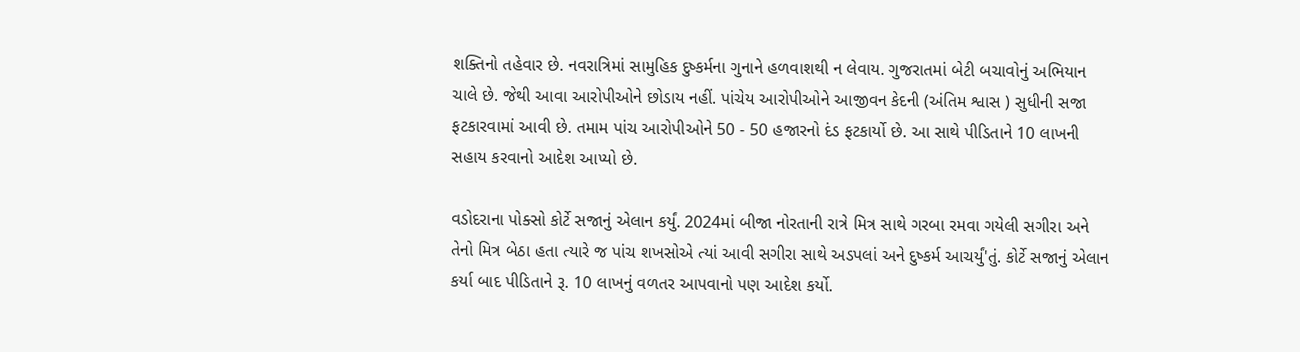શક્તિનો તહેવાર છે. નવરાત્રિમાં સામુહિક દુષ્કર્મના ગુનાને હળવાશથી ન લેવાય. ગુજરાતમાં બેટી બચાવોનું અભિયાન ચાલે છે. જેથી આવા આરોપીઓને છોડાય નહીં. પાંચેય આરોપીઓને આજીવન કેદની (અંતિમ શ્વાસ ) સુધીની સજા ફટકારવામાં આવી છે. તમામ પાંચ આરોપીઓને 50 - 50 હજારનો દંડ ફટકાર્યો છે. આ સાથે પીડિતાને 10 લાખની સહાય કરવાનો આદેશ આપ્યો છે.

વડોદરાના પોક્સો કોર્ટે સજાનું એલાન કર્યું. 2024માં બીજા નોરતાની રાત્રે મિત્ર સાથે ગરબા રમવા ગયેલી સગીરા અને તેનો મિત્ર બેઠા હતા ત્યારે જ પાંચ શખસોએ ત્યાં આવી સગીરા સાથે અડપલાં અને દુષ્કર્મ આચર્યું'તું. કોર્ટે સજાનું એલાન કર્યા બાદ પીડિતાને રૂ. 10 લાખનું વળતર આપવાનો પણ આદેશ કર્યો.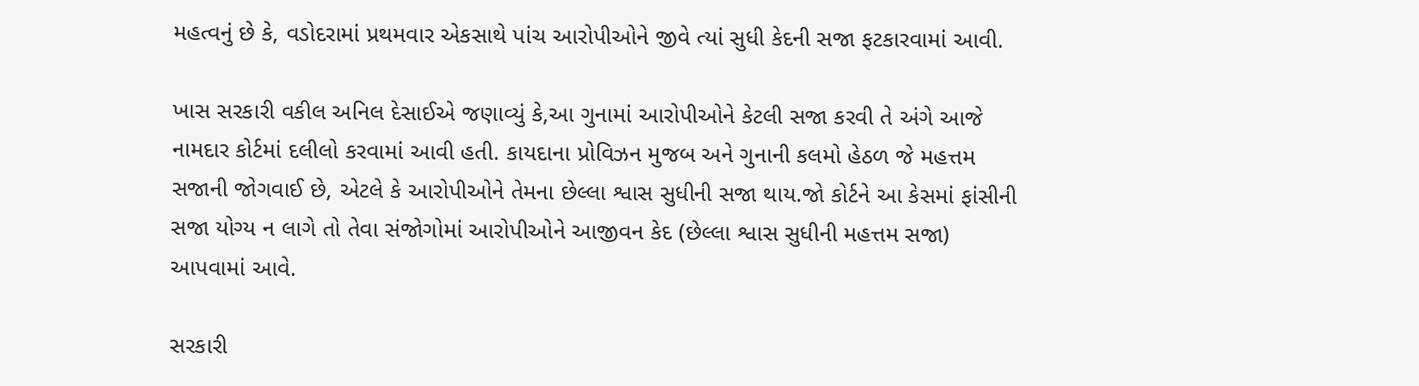મહત્વનું છે કે, વડોદરામાં પ્રથમવાર એકસાથે પાંચ આરોપીઓને જીવે ત્યાં સુધી કેદની સજા ફટકારવામાં આવી.

ખાસ સરકારી વકીલ અનિલ દેસાઈએ જણાવ્યું કે,આ ગુનામાં આરોપીઓને કેટલી સજા કરવી તે અંગે આજે નામદાર કોર્ટમાં દલીલો કરવામાં આવી હતી. કાયદાના પ્રોવિઝન મુજબ અને ગુનાની કલમો હેઠળ જે મહત્તમ સજાની જોગવાઈ છે, એટલે કે આરોપીઓને તેમના છેલ્લા શ્વાસ સુધીની સજા થાય.જો કોર્ટને આ કેસમાં ફાંસીની સજા યોગ્ય ન લાગે તો તેવા સંજોગોમાં આરોપીઓને આજીવન કેદ (છેલ્લા શ્વાસ સુધીની મહત્તમ સજા) આપવામાં આવે.

સરકારી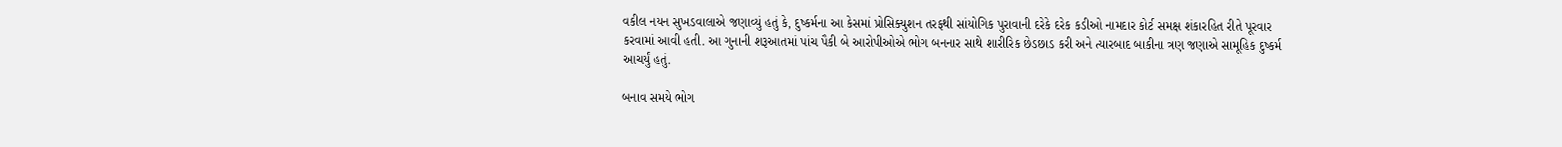વકીલ નયન સુખડવાલાએ જણાવ્યું હતું કે, દુષ્કર્મના આ કેસમાં પ્રોસિક્યુશન તરફથી સાંયોગિક પુરાવાની દરેકે દરેક કડીઓ નામદાર કોર્ટ સમક્ષ શંકારહિત રીતે પૂરવાર કરવામાં આવી હતી. આ ગુનાની શરૂઆતમાં પાંચ પૈકી બે આરોપીઓએ ભોગ બનનાર સાથે શારીરિક છેડછાડ કરી અને ત્યારબાદ બાકીના ત્રણ જણાએ સામૂહિક દુષ્કર્મ આચર્યું હતું.

બનાવ સમયે ભોગ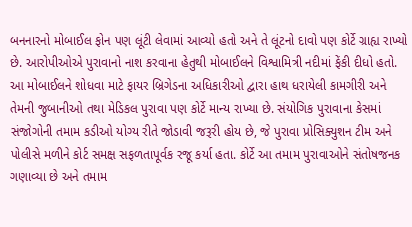બનનારનો મોબાઈલ ફોન પણ લૂંટી લેવામાં આવ્યો હતો અને તે લૂંટનો દાવો પણ કોર્ટે ગ્રાહ્ય રાખ્યો છે. આરોપીઓએ પુરાવાનો નાશ કરવાના હેતુથી મોબાઈલને વિશ્વામિત્રી નદીમાં ફેંકી દીધો હતો. આ મોબાઈલને શોધવા માટે ફાયર બ્રિગેડના અધિકારીઓ દ્વારા હાથ ધરાયેલી કામગીરી અને તેમની જુબાનીઓ તથા મેડિકલ પુરાવા પણ કોર્ટે માન્ય રાખ્યા છે. સંયોગિક પુરાવાના કેસમાં સંજોગોની તમામ કડીઓ યોગ્ય રીતે જોડાવી જરૂરી હોય છે, જે પુરાવા પ્રોસિક્યુશન ટીમ અને પોલીસે મળીને કોર્ટ સમક્ષ સફળતાપૂર્વક રજૂ કર્યા હતા. કોર્ટે આ તમામ પુરાવાઓને સંતોષજનક ગણાવ્યા છે અને તમામ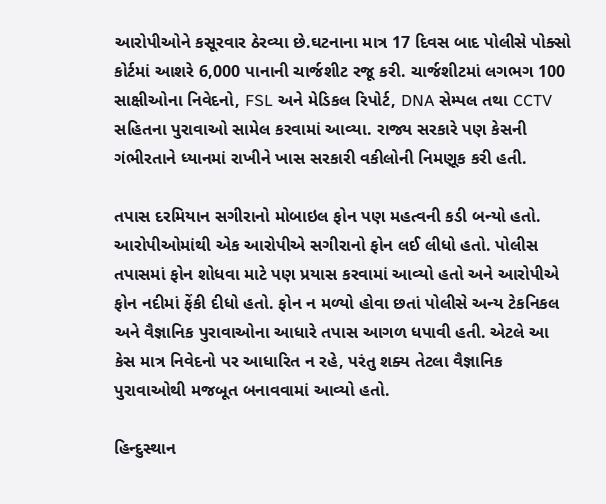આરોપીઓને કસૂરવાર ઠેરવ્યા છે.ઘટનાના માત્ર 17 દિવસ બાદ પોલીસે પોક્સો કોર્ટમાં આશરે 6,000 પાનાની ચાર્જશીટ રજૂ કરી. ચાર્જશીટમાં લગભગ 100 સાક્ષીઓના નિવેદનો, FSL અને મેડિકલ રિપોર્ટ, DNA સેમ્પલ તથા CCTV સહિતના પુરાવાઓ સામેલ કરવામાં આવ્યા. રાજ્ય સરકારે પણ કેસની ગંભીરતાને ધ્યાનમાં રાખીને ખાસ સરકારી વકીલોની નિમણૂક કરી હતી.

તપાસ દરમિયાન સગીરાનો મોબાઇલ ફોન પણ મહત્વની કડી બન્યો હતો. આરોપીઓમાંથી એક આરોપીએ સગીરાનો ફોન લઈ લીધો હતો. પોલીસ તપાસમાં ફોન શોધવા માટે પણ પ્રયાસ કરવામાં આવ્યો હતો અને આરોપીએ ફોન નદીમાં ફેંકી દીધો હતો. ફોન ન મળ્યો હોવા છતાં પોલીસે અન્ય ટેકનિકલ અને વૈજ્ઞાનિક પુરાવાઓના આધારે તપાસ આગળ ધપાવી હતી. એટલે આ કેસ માત્ર નિવેદનો પર આધારિત ન રહે, પરંતુ શક્ય તેટલા વૈજ્ઞાનિક પુરાવાઓથી મજબૂત બનાવવામાં આવ્યો હતો.

હિન્દુસ્થાન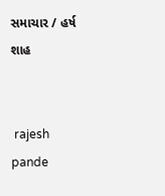સમાચાર / હર્ષ શાહ


 rajesh pande